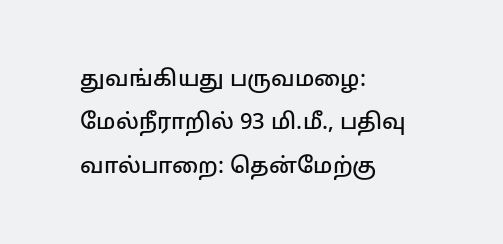துவங்கியது பருவமழை: மேல்நீராறில் 93 மி.மீ., பதிவு
வால்பாறை: தென்மேற்கு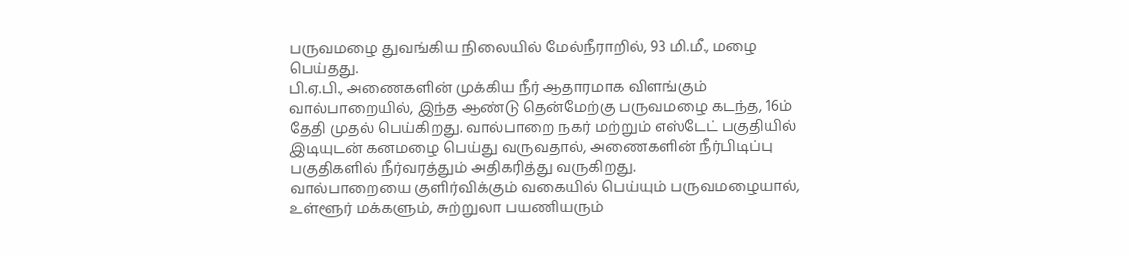பருவமழை துவங்கிய நிலையில் மேல்நீராறில், 93 மி.மீ., மழை பெய்தது.
பி.ஏ.பி., அணைகளின் முக்கிய நீர் ஆதாரமாக விளங்கும் வால்பாறையில், இந்த ஆண்டு தென்மேற்கு பருவமழை கடந்த, 16ம் தேதி முதல் பெய்கிறது. வால்பாறை நகர் மற்றும் எஸ்டேட் பகுதியில் இடியுடன் கனமழை பெய்து வருவதால், அணைகளின் நீர்பிடிப்பு பகுதிகளில் நீர்வரத்தும் அதிகரித்து வருகிறது.
வால்பாறையை குளிர்விக்கும் வகையில் பெய்யும் பருவமழையால், உள்ளூர் மக்களும், சுற்றுலா பயணியரும்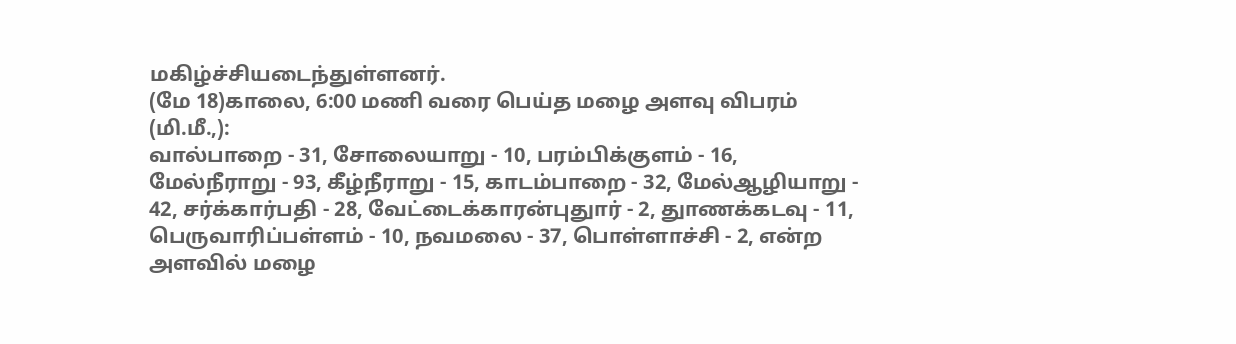மகிழ்ச்சியடைந்துள்ளனர்.
(மே 18)காலை, 6:00 மணி வரை பெய்த மழை அளவு விபரம் (மி.மீ.,):
வால்பாறை - 31, சோலையாறு - 10, பரம்பிக்குளம் - 16, மேல்நீராறு - 93, கீழ்நீராறு - 15, காடம்பாறை - 32, மேல்ஆழியாறு - 42, சர்க்கார்பதி - 28, வேட்டைக்காரன்புதுார் - 2, துாணக்கடவு - 11, பெருவாரிப்பள்ளம் - 10, நவமலை - 37, பொள்ளாச்சி - 2, என்ற அளவில் மழை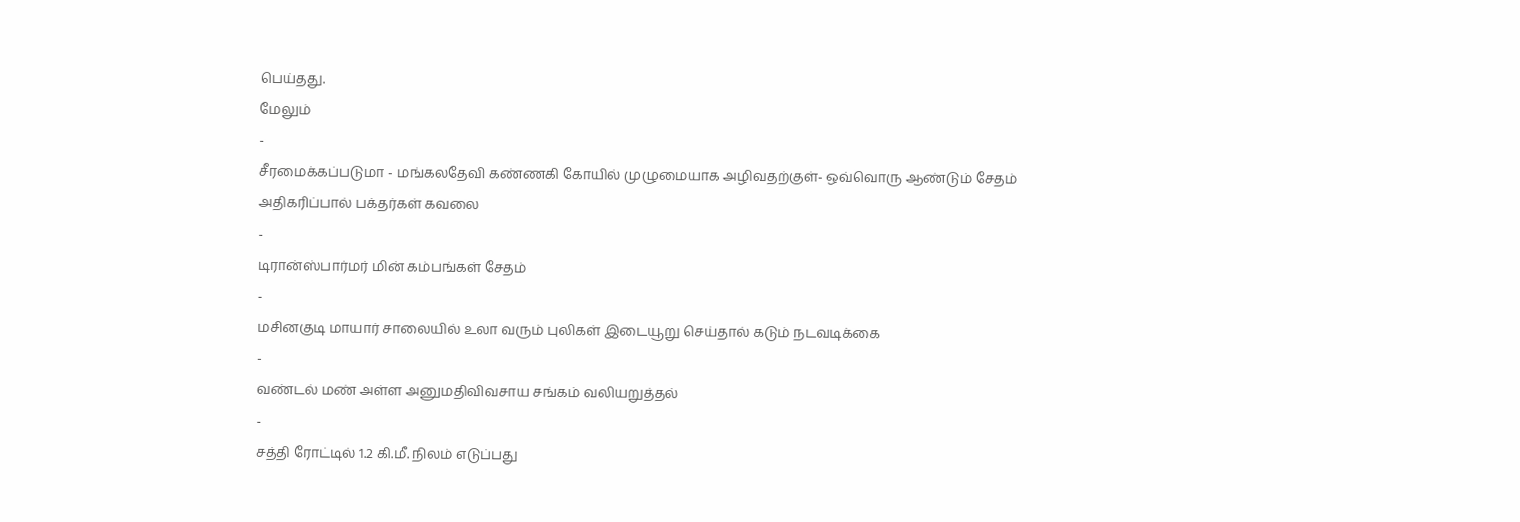பெய்தது.
மேலும்
-
சீரமைக்கப்படுமா - மங்கலதேவி கண்ணகி கோயில் முழுமையாக அழிவதற்குள்- ஒவ்வொரு ஆண்டும் சேதம் அதிகரிப்பால் பக்தர்கள் கவலை
-
டிரான்ஸ்பார்மர் மின் கம்பங்கள் சேதம்
-
மசினகுடி மாயார் சாலையில் உலா வரும் புலிகள் இடையூறு செய்தால் கடும் நடவடிக்கை
-
வண்டல் மண் அள்ள அனுமதிவிவசாய சங்கம் வலியறுத்தல்
-
சத்தி ரோட்டில் 1.2 கி.மீ. நிலம் எடுப்பது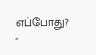எப்போது?
-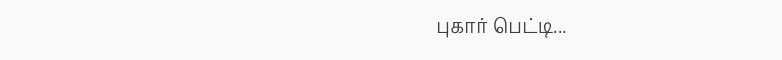புகார் பெட்டி...